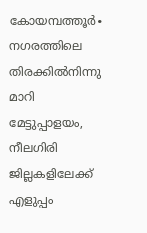കോയമ്പത്തൂർ∙ നഗരത്തിലെ തിരക്കിൽനിന്നു മാറി മേട്ടുപ്പാളയം, നീലഗിരി ജില്ലകളിലേക്ക് എളുപ്പം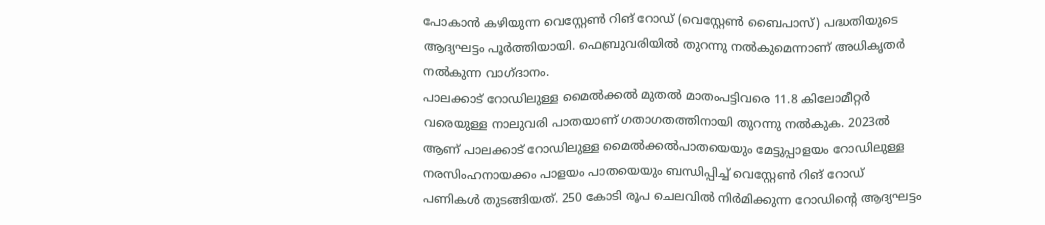പോകാൻ കഴിയുന്ന വെസ്റ്റേൺ റിങ് റോഡ് (വെസ്റ്റേൺ ബൈപാസ്) പദ്ധതിയുടെ ആദ്യഘട്ടം പൂർത്തിയായി. ഫെബ്രുവരിയിൽ തുറന്നു നൽകുമെന്നാണ് അധികൃതർ നൽകുന്ന വാഗ്ദാനം.
പാലക്കാട് റോഡിലുള്ള മൈൽക്കൽ മുതൽ മാതംപട്ടിവരെ 11.8 കിലോമീറ്റർ വരെയുള്ള നാലുവരി പാതയാണ് ഗതാഗതത്തിനായി തുറന്നു നൽകുക. 2023ൽ ആണ് പാലക്കാട് റോഡിലുള്ള മൈൽക്കൽപാതയെയും മേട്ടുപ്പാളയം റോഡിലുള്ള നരസിംഹനായക്കം പാളയം പാതയെയും ബന്ധിപ്പിച്ച് വെസ്റ്റേൺ റിങ് റോഡ് പണികൾ തുടങ്ങിയത്. 250 കോടി രൂപ ചെലവിൽ നിർമിക്കുന്ന റോഡിന്റെ ആദ്യഘട്ടം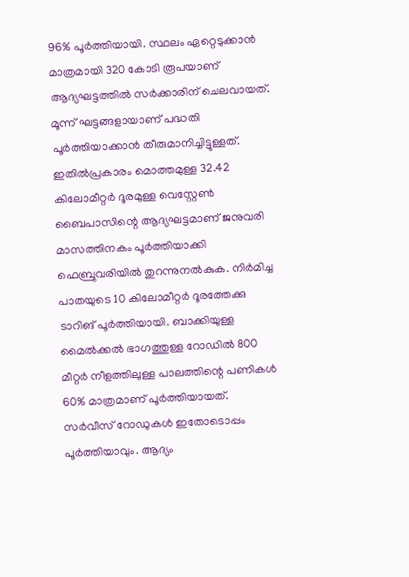96% പൂർത്തിയായി. സ്ഥലം ഏറ്റെടുക്കാൻ മാത്രമായി 320 കോടി രൂപയാണ് ആദ്യഘട്ടത്തിൽ സർക്കാരിന് ചെലവായത്.
മൂന്ന് ഘട്ടങ്ങളായാണ് പദ്ധതി പൂർത്തിയാക്കാൻ തീരുമാനിച്ചിട്ടുള്ളത്.
ഇതിൽപ്രകാരം മൊത്തമുള്ള 32.42 കിലോമീറ്റർ ദൂരമുള്ള വെസ്റ്റേൺ ബൈപാസിന്റെ ആദ്യഘട്ടമാണ് ജനുവരി മാസത്തിനകം പൂർത്തിയാക്കി ഫെബ്രുവരിയിൽ തുറന്നുനൽകുക. നിർമിച്ച പാതയുടെ 10 കിലോമീറ്റർ ദൂരത്തേക്കു ടാറിങ് പൂർത്തിയായി. ബാക്കിയുള്ള മൈൽക്കൽ ഭാഗത്തുള്ള റോഡിൽ 800 മീറ്റർ നീളത്തിലുള്ള പാലത്തിന്റെ പണികൾ 60% മാത്രമാണ് പൂർത്തിയായത്.
സർവീസ് റോഡുകൾ ഇതോടൊപ്പം പൂർത്തിയാവും. ആദ്യം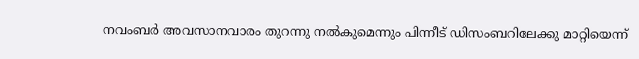നവംബർ അവസാനവാരം തുറന്നു നൽകുമെന്നും പിന്നീട് ഡിസംബറിലേക്കു മാറ്റിയെന്ന്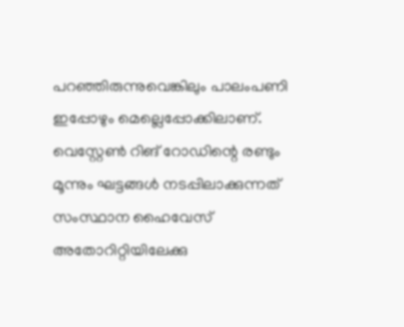പറഞ്ഞിരുന്നുവെങ്കിലും പാലംപണി ഇപ്പോഴും മെല്ലെപ്പോക്കിലാണ്.
വെസ്റ്റേൺ റിങ് റോഡിന്റെ രണ്ടും മൂന്നും ഘട്ടങ്ങൾ നടപ്പിലാക്കുന്നത് സംസ്ഥാന ഹൈവേസ് അതോറിറ്റിയിലേക്കു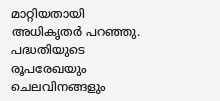മാറ്റിയതായി അധികൃതർ പറഞ്ഞു.
പദ്ധതിയുടെ രൂപരേഖയും ചെലവിനങ്ങളും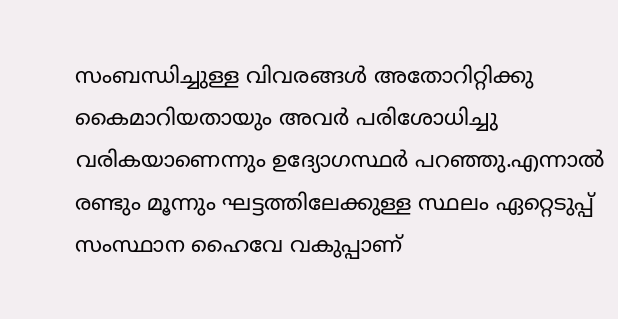സംബന്ധിച്ചുള്ള വിവരങ്ങൾ അതോറിറ്റിക്കു കൈമാറിയതായും അവർ പരിശോധിച്ചു വരികയാണെന്നും ഉദ്യോഗസ്ഥർ പറഞ്ഞു.എന്നാൽ രണ്ടും മൂന്നും ഘട്ടത്തിലേക്കുള്ള സ്ഥലം ഏറ്റെടുപ്പ് സംസ്ഥാന ഹൈവേ വകുപ്പാണ്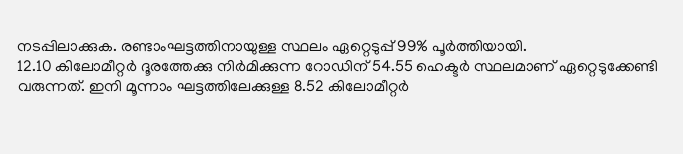നടപ്പിലാക്കുക. രണ്ടാംഘട്ടത്തിനായുള്ള സ്ഥലം ഏറ്റെടുപ്പ് 99% പൂർത്തിയായി.
12.10 കിലോമീറ്റർ ദൂരത്തേക്കു നിർമിക്കുന്ന റോഡിന് 54.55 ഹെക്ടർ സ്ഥലമാണ് ഏറ്റെടുക്കേണ്ടി വരുന്നത്. ഇനി മൂന്നാം ഘട്ടത്തിലേക്കുള്ള 8.52 കിലോമീറ്റർ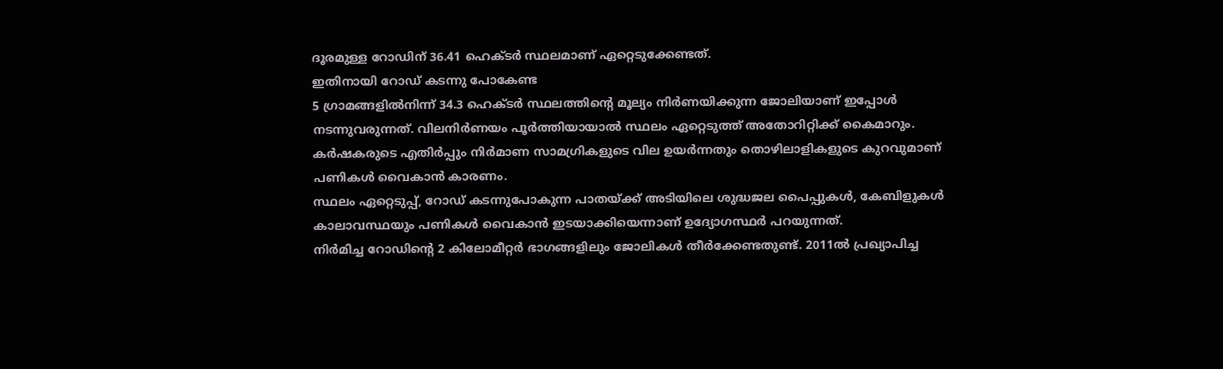ദൂരമുള്ള റോഡിന് 36.41 ഹെക്ടർ സ്ഥലമാണ് ഏറ്റെടുക്കേണ്ടത്.
ഇതിനായി റോഡ് കടന്നു പോകേണ്ട
5 ഗ്രാമങ്ങളിൽനിന്ന് 34.3 ഹെക്ടർ സ്ഥലത്തിന്റെ മൂല്യം നിർണയിക്കുന്ന ജോലിയാണ് ഇപ്പോൾ നടന്നുവരുന്നത്. വിലനിർണയം പൂർത്തിയായാൽ സ്ഥലം ഏറ്റെടുത്ത് അതോറിറ്റിക്ക് കൈമാറും. കർഷകരുടെ എതിർപ്പും നിർമാണ സാമഗ്രികളുടെ വില ഉയർന്നതും തൊഴിലാളികളുടെ കുറവുമാണ് പണികൾ വൈകാൻ കാരണം.
സ്ഥലം ഏറ്റെടുപ്പ്, റോഡ് കടന്നുപോകുന്ന പാതയ്ക്ക് അടിയിലെ ശുദ്ധജല പൈപ്പുകൾ, കേബിളുകൾ കാലാവസ്ഥയും പണികൾ വൈകാൻ ഇടയാക്കിയെന്നാണ് ഉദ്യോഗസ്ഥർ പറയുന്നത്.
നിർമിച്ച റോഡിന്റെ 2 കിലോമീറ്റർ ഭാഗങ്ങളിലും ജോലികൾ തീർക്കേണ്ടതുണ്ട്. 2011ൽ പ്രഖ്യാപിച്ച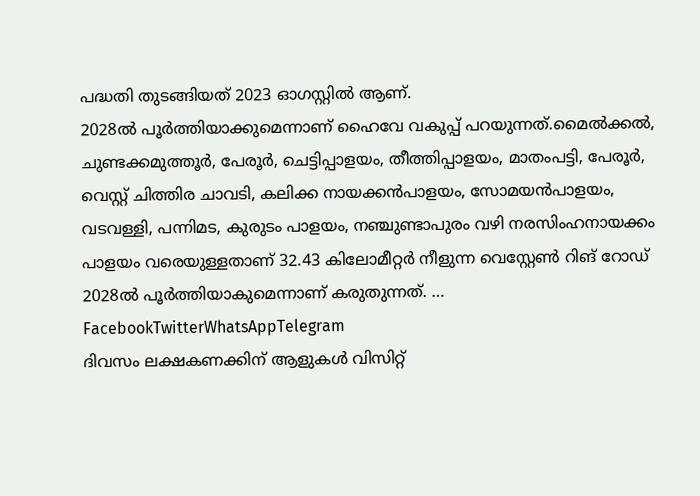പദ്ധതി തുടങ്ങിയത് 2023 ഓഗസ്റ്റിൽ ആണ്.
2028ൽ പൂർത്തിയാക്കുമെന്നാണ് ഹൈവേ വകുപ്പ് പറയുന്നത്.മൈൽക്കൽ, ചുണ്ടക്കമുത്തൂർ, പേരൂർ, ചെട്ടിപ്പാളയം, തീത്തിപ്പാളയം, മാതംപട്ടി, പേരൂർ, വെസ്റ്റ് ചിത്തിര ചാവടി, കലിക്ക നായക്കൻപാളയം, സോമയൻപാളയം, വടവള്ളി, പന്നിമട, കുരുടം പാളയം, നഞ്ചുണ്ടാപുരം വഴി നരസിംഹനായക്കം പാളയം വരെയുള്ളതാണ് 32.43 കിലോമീറ്റർ നീളുന്ന വെസ്റ്റേൺ റിങ് റോഡ് 2028ൽ പൂർത്തിയാകുമെന്നാണ് കരുതുന്നത്. … FacebookTwitterWhatsAppTelegram
ദിവസം ലക്ഷകണക്കിന് ആളുകൾ വിസിറ്റ്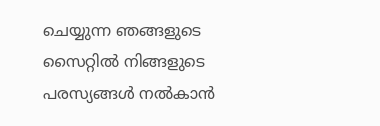ചെയ്യുന്ന ഞങ്ങളുടെ സൈറ്റിൽ നിങ്ങളുടെ പരസ്യങ്ങൾ നൽകാൻ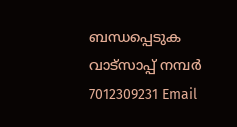ബന്ധപ്പെടുക വാട്സാപ്പ് നമ്പർ 7012309231 Email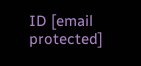ID [email protected]